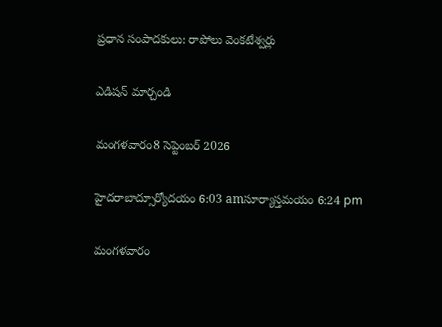ప్రధాన సంపాదకులు: రాపోలు వెంకటేశ్వర్లు

ఎడిషన్ మార్చండి

మంగళవారం8 సెప్టెంబర్ 2026

హైదరాబాద్సూర్యోదయం 6:03 amసూర్యాస్తమయం 6:24 pm

మంగళవారం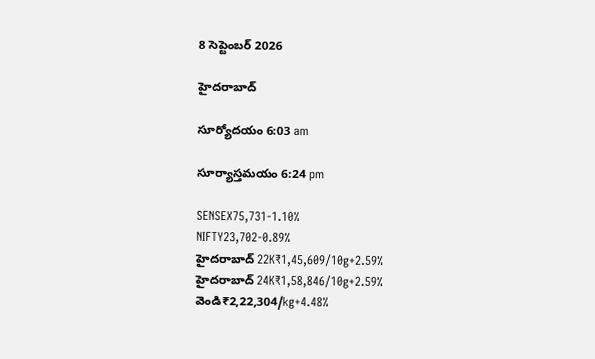8 సెప్టెంబర్ 2026

హైదరాబాద్

సూర్యోదయం 6:03 am

సూర్యాస్తమయం 6:24 pm

SENSEX75,731-1.10%
NIFTY23,702-0.89%
హైదరాబాద్ 22K₹1,45,609/10g+2.59%
హైదరాబాద్ 24K₹1,58,846/10g+2.59%
వెండి₹2,22,304/kg+4.48%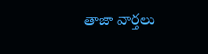తాజా వార్తలు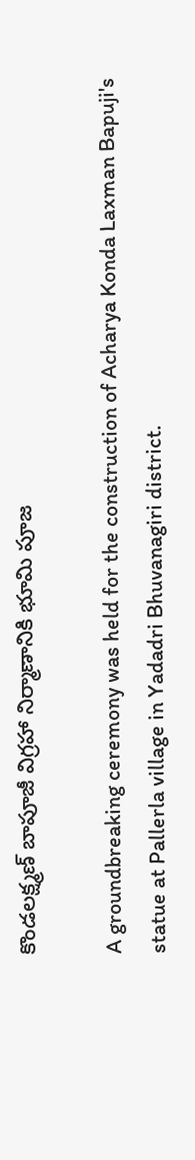కొండలక్ష్మణ్ బాపూజీ విగ్రహా నిర్మాణానికి భూమి పూజ

A groundbreaking ceremony was held for the construction of Acharya Konda Laxman Bapuji's statue at Pallerla village in Yadadri Bhuvanagiri district.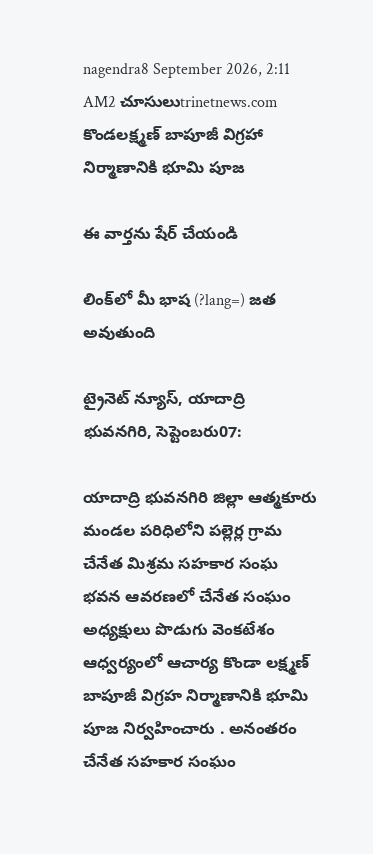nagendra8 September 2026, 2:11 AM2 చూసులుtrinetnews.com
కొండలక్ష్మణ్ బాపూజీ విగ్రహా నిర్మాణానికి భూమి పూజ

ఈ వార్తను షేర్ చేయండి

లింక్‌లో మీ భాష (?lang=) జత అవుతుంది

ట్రైనెట్ న్యూస్, యాదాద్రి భువనగిరి, సెప్టెంబరు07:

యాదాద్రి భువనగిరి జిల్లా ఆత్మకూరు మండల పరిధిలోని పల్లెర్ల గ్రామ చేనేత మిశ్రమ సహకార సంఘ భవన ఆవరణలో చేనేత సంఘం అధ్యక్షులు పొడుగు వెంకటేశం ఆధ్వర్యంలో ఆచార్య కొండా లక్ష్మణ్ బాపూజీ విగ్రహ నిర్మాణానికి భూమి పూజ నిర్వహించారు . అనంతరం చేనేత సహకార సంఘం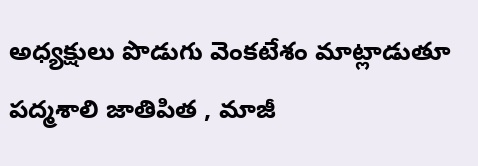అధ్యక్షులు పొడుగు వెంకటేశం మాట్లాడుతూ పద్మశాలి జాతిపిత , మాజీ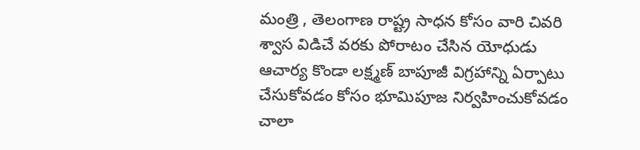మంత్రి , తెలంగాణ రాష్ట్ర సాధన కోసం వారి చివరి శ్వాస విడిచే వరకు పోరాటం చేసిన యోధుడు ఆచార్య కొండా లక్ష్మణ్ బాపూజీ విగ్రహాన్ని ఏర్పాటు చేసుకోవడం కోసం భూమిపూజ నిర్వహించుకోవడం చాలా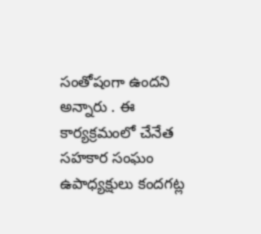సంతోషంగా ఉందని అన్నారు . ఈ కార్యక్రమంలో చేనేత సహకార సంఘం ఉపాధ్యక్షులు కందగట్ల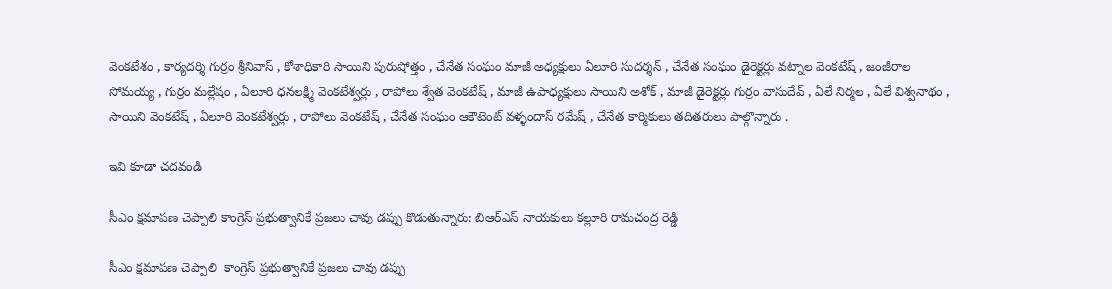వెంకటేశం , కార్యదర్శి గుర్రం శ్రీనివాస్ , కోశాధికారి సాయిని పురుషోత్తం , చేనేత సంఘం మాజీ అధ్యక్షులు ఏలూరి సుదర్శన్ , చేనేత సంఘం డైరెక్టర్లు వట్నాల వెంకటేష్ , జంజీరాల సోమయ్య , గుర్రం మల్లేషం , ఏలూరి ధనలక్ష్మి వెంకటేశ్వర్లు , రాపోలు శ్వేత వెంకటేష్ , మాజీ ఉపాధ్యక్షులు సాయిని అశోక్ , మాజీ డైరెక్టర్లు గుర్రం వాసుదేవ్ , ఏలే నిర్మల , ఏలే విశ్వనాథం , సాయిని వెంకటేష్ , ఏలూరి వెంకటేశ్వర్లు , రాపోలు వెంకటేష్ , చేనేత సంఘం ఆకౌటెంట్ వళ్ళందాస్ రమేష్ , చేనేత కార్మికులు తదితరులు పాల్గొన్నారు .

ఇవి కూడా చదవండి

సీఎం క్షమాపణ చెప్పాలి కాంగ్రెస్ ప్రభుత్వానికే ప్రజలు చావు డప్పు కొడుతున్నారు: బిఆర్‌ఎస్ నాయకులు కల్లూరి రామచంద్ర రెడ్డి

సీఎం క్షమాపణ చెప్పాలి  కాంగ్రెస్ ప్రభుత్వానికే ప్రజలు చావు డప్పు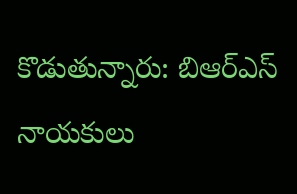కొడుతున్నారు: బిఆర్‌ఎస్ నాయకులు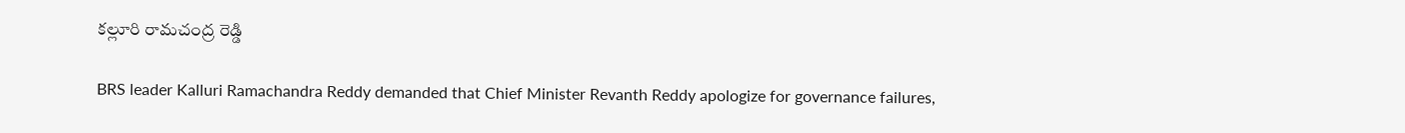కల్లూరి రామచంద్ర రెడ్డి

BRS leader Kalluri Ramachandra Reddy demanded that Chief Minister Revanth Reddy apologize for governance failures,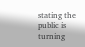stating the public is turning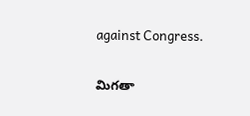against Congress.

మిగతా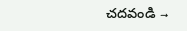చదవండి →